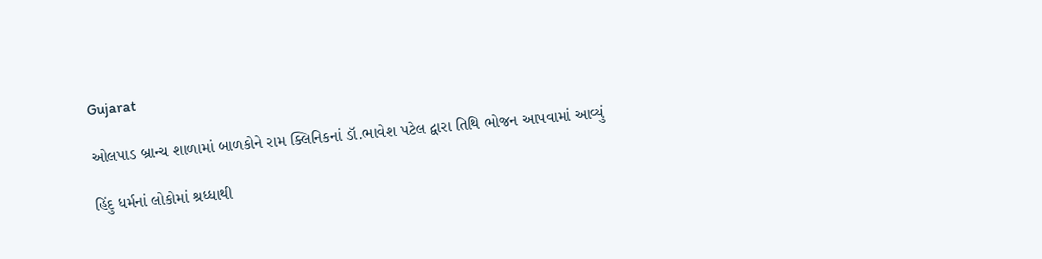Gujarat

ઓલપાડ બ્રાન્ચ શાળામાં બાળકોને રામ ક્લિનિકનાં ડૉ.ભાવેશ પટેલ દ્વારા તિથિ ભોજન આપવામાં આવ્યું

હિંદુ ધર્મનાં લોકોમાં શ્રધ્ધાથી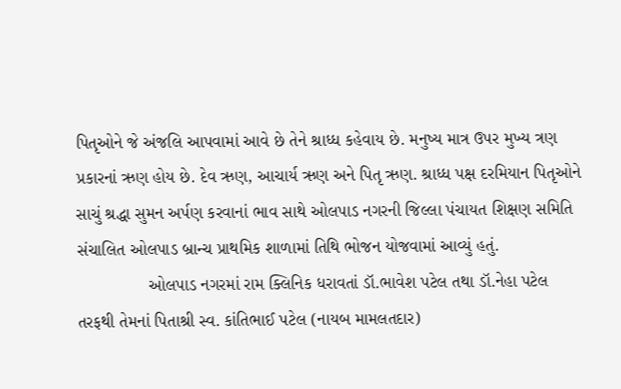પિતૃઓને જે અંજલિ આપવામાં આવે છે તેને શ્રાધ્ધ કહેવાય છે. મનુષ્ય માત્ર ઉપર મુખ્ય ત્રણ પ્રકારનાં ઋણ હોય છે. દેવ ઋણ, આચાર્ય ઋણ અને પિતૃ ઋણ. શ્રાધ્ધ પક્ષ દરમિયાન પિતૃઓને સાચું શ્રદ્ધા સુમન અર્પણ કરવાનાં ભાવ સાથે ઓલપાડ નગરની જિલ્લા પંચાયત શિક્ષણ સમિતિ સંચાલિત ઓલપાડ બ્રાન્ચ પ્રાથમિક શાળામાં તિથિ ભોજન યોજવામાં આવ્યું હતું.
               ઓલપાડ નગરમાં રામ ક્લિનિક ધરાવતાં ડૉ.ભાવેશ પટેલ તથા ડૉ.નેહા પટેલ તરફથી તેમનાં પિતાશ્રી સ્વ. કાંતિભાઈ પટેલ (નાયબ મામલતદાર)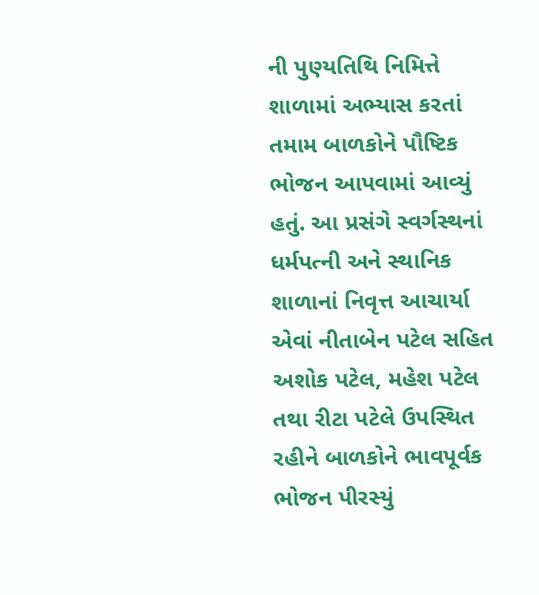ની પુણ્યતિથિ નિમિત્તે શાળામાં અભ્યાસ કરતાં તમામ બાળકોને પૌષ્ટિક ભોજન આપવામાં આવ્યું હતું. આ પ્રસંગે સ્વર્ગસ્થનાં ધર્મપત્ની અને સ્થાનિક શાળાનાં નિવૃત્ત આચાર્યા એવાં નીતાબેન પટેલ સહિત અશોક પટેલ, મહેશ પટેલ તથા રીટા પટેલે ઉપસ્થિત રહીને બાળકોને ભાવપૂર્વક ભોજન પીરસ્યું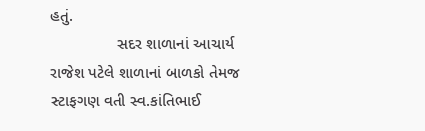હતું.
               સદર શાળાનાં આચાર્ય રાજેશ પટેલે શાળાનાં બાળકો તેમજ સ્ટાફગણ વતી સ્વ.કાંતિભાઈ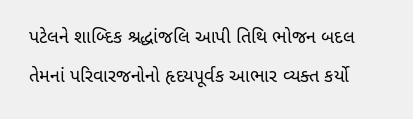પટેલને શાબ્દિક શ્રદ્ધાંજલિ આપી તિથિ ભોજન બદલ તેમનાં પરિવારજનોનો હૃદયપૂર્વક આભાર વ્યક્ત કર્યો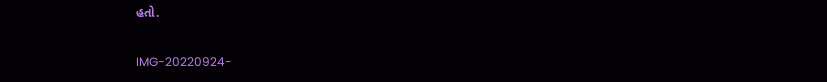હતો.

IMG-20220924-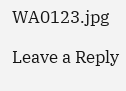WA0123.jpg

Leave a Reply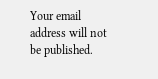Your email address will not be published.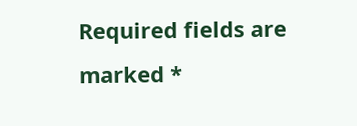Required fields are marked *